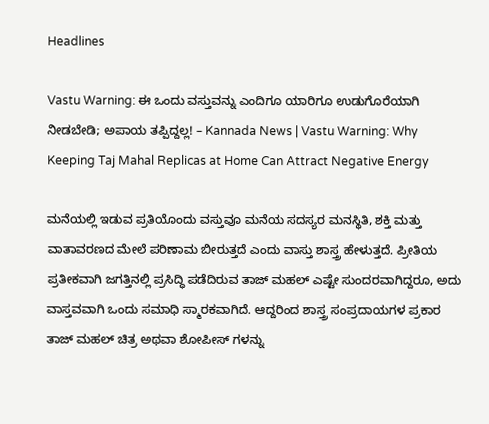Headlines

Vastu Warning: ಈ ಒಂದು ವಸ್ತುವನ್ನು ಎಂದಿಗೂ ಯಾರಿಗೂ ಉಡುಗೊರೆಯಾಗಿ ನೀಡಬೇಡಿ; ಅಪಾಯ ತಪ್ಪಿದ್ದಲ್ಲ! – Kannada News | Vastu Warning: Why Keeping Taj Mahal Replicas at Home Can Attract Negative Energy

ಮನೆಯಲ್ಲಿ ಇಡುವ ಪ್ರತಿಯೊಂದು ವಸ್ತುವೂ ಮನೆಯ ಸದಸ್ಯರ ಮನಸ್ಥಿತಿ, ಶಕ್ತಿ ಮತ್ತು ವಾತಾವರಣದ ಮೇಲೆ ಪರಿಣಾಮ ಬೀರುತ್ತದೆ ಎಂದು ವಾಸ್ತು ಶಾಸ್ತ್ರ ಹೇಳುತ್ತದೆ. ಪ್ರೀತಿಯ ಪ್ರತೀಕವಾಗಿ ಜಗತ್ತಿನಲ್ಲಿ ಪ್ರಸಿದ್ಧಿ ಪಡೆದಿರುವ ತಾಜ್ ಮಹಲ್ ಎಷ್ಟೇ ಸುಂದರವಾಗಿದ್ದರೂ, ಅದು ವಾಸ್ತವವಾಗಿ ಒಂದು ಸಮಾಧಿ ಸ್ಮಾರಕವಾಗಿದೆ. ಆದ್ದರಿಂದ ಶಾಸ್ತ್ರ ಸಂಪ್ರದಾಯಗಳ ಪ್ರಕಾರ ತಾಜ್ ಮಹಲ್ ಚಿತ್ರ ಅಥವಾ ಶೋಪೀಸ್‌ ಗಳನ್ನು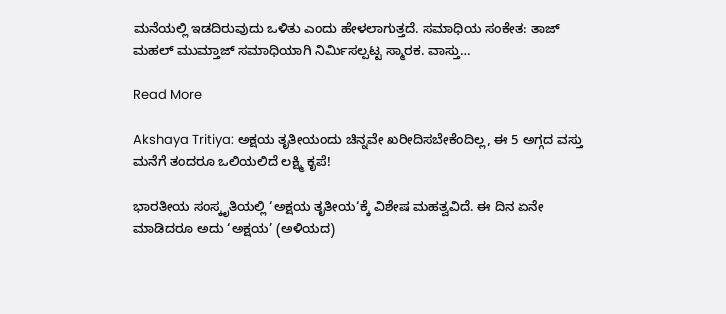ಮನೆಯಲ್ಲಿ ಇಡದಿರುವುದು ಒಳಿತು ಎಂದು ಹೇಳಲಾಗುತ್ತದೆ. ಸಮಾಧಿಯ ಸಂಕೇತ: ತಾಜ್ ಮಹಲ್ ಮುಮ್ತಾಜ್ ಸಮಾಧಿಯಾಗಿ ನಿರ್ಮಿಸಲ್ಪಟ್ಟ ಸ್ಮಾರಕ. ವಾಸ್ತು…

Read More

Akshaya Tritiya: ಅಕ್ಷಯ ತೃತೀಯಂದು ಚಿನ್ನವೇ ಖರೀದಿಸಬೇಕೆಂದಿಲ್ಲ, ಈ 5 ಅಗ್ಗದ ವಸ್ತು ಮನೆಗೆ ತಂದರೂ ಒಲಿಯಲಿದೆ ಲಕ್ಷ್ಮಿ ಕೃಪೆ!

ಭಾರತೀಯ ಸಂಸ್ಕೃತಿಯಲ್ಲಿ ‘ಅಕ್ಷಯ ತೃತೀಯ‘ಕ್ಕೆ ವಿಶೇಷ ಮಹತ್ವವಿದೆ. ಈ ದಿನ ಏನೇ ಮಾಡಿದರೂ ಅದು ‘ಅಕ್ಷಯ’ (ಅಳಿಯದ)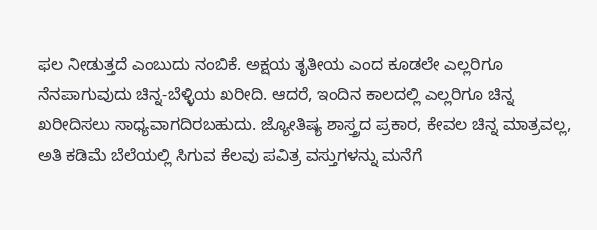ಫಲ ನೀಡುತ್ತದೆ ಎಂಬುದು ನಂಬಿಕೆ. ಅಕ್ಷಯ ತೃತೀಯ ಎಂದ ಕೂಡಲೇ ಎಲ್ಲರಿಗೂ ನೆನಪಾಗುವುದು ಚಿನ್ನ-ಬೆಳ್ಳಿಯ ಖರೀದಿ. ಆದರೆ, ಇಂದಿನ ಕಾಲದಲ್ಲಿ ಎಲ್ಲರಿಗೂ ಚಿನ್ನ ಖರೀದಿಸಲು ಸಾಧ್ಯವಾಗದಿರಬಹುದು. ಜ್ಯೋತಿಷ್ಯ ಶಾಸ್ತ್ರದ ಪ್ರಕಾರ, ಕೇವಲ ಚಿನ್ನ ಮಾತ್ರವಲ್ಲ, ಅತಿ ಕಡಿಮೆ ಬೆಲೆಯಲ್ಲಿ ಸಿಗುವ ಕೆಲವು ಪವಿತ್ರ ವಸ್ತುಗಳನ್ನು ಮನೆಗೆ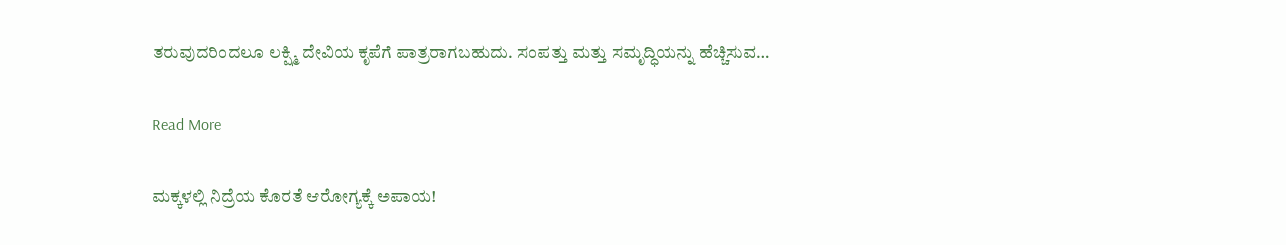ತರುವುದರಿಂದಲೂ ಲಕ್ಷ್ಮಿ ದೇವಿಯ ಕೃಪೆಗೆ ಪಾತ್ರರಾಗಬಹುದು. ಸಂಪತ್ತು ಮತ್ತು ಸಮೃದ್ಧಿಯನ್ನು ಹೆಚ್ಚಿಸುವ…

Read More

ಮಕ್ಕಳಲ್ಲಿ ನಿದ್ರೆಯ ಕೊರತೆ ಆರೋಗ್ಯಕ್ಕೆ ಅಪಾಯ!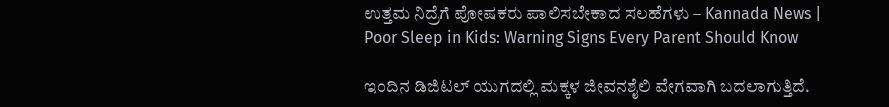ಉತ್ತಮ ನಿದ್ರೆಗೆ ಪೋಷಕರು ಪಾಲಿಸಬೇಕಾದ ಸಲಹೆಗಳು – Kannada News | Poor Sleep in Kids: Warning Signs Every Parent Should Know

ಇಂದಿನ ಡಿಜಿಟಲ್ ಯುಗದಲ್ಲಿ ಮಕ್ಕಳ ಜೀವನಶೈಲಿ ವೇಗವಾಗಿ ಬದಲಾಗುತ್ತಿದೆ.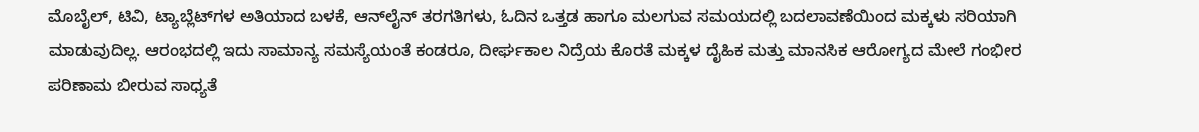ಮೊಬೈಲ್, ಟಿವಿ, ಟ್ಯಾಬ್ಲೆಟ್‌ಗಳ ಅತಿಯಾದ ಬಳಕೆ, ಆನ್‌ಲೈನ್ ತರಗತಿಗಳು, ಓದಿನ ಒತ್ತಡ ಹಾಗೂ ಮಲಗುವ ಸಮಯದಲ್ಲಿ ಬದಲಾವಣೆಯಿಂದ ಮಕ್ಕಳು ಸರಿಯಾಗಿ ಮಾಡುವುದಿಲ್ಲ. ಆರಂಭದಲ್ಲಿ ಇದು ಸಾಮಾನ್ಯ ಸಮಸ್ಯೆಯಂತೆ ಕಂಡರೂ, ದೀರ್ಘಕಾಲ ನಿದ್ರೆಯ ಕೊರತೆ ಮಕ್ಕಳ ದೈಹಿಕ ಮತ್ತು ಮಾನಸಿಕ ಆರೋಗ್ಯದ ಮೇಲೆ ಗಂಭೀರ ಪರಿಣಾಮ ಬೀರುವ ಸಾಧ್ಯತೆ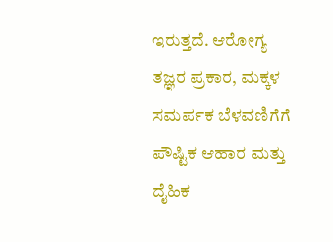ಇರುತ್ತದೆ. ಆರೋಗ್ಯ ತಜ್ಞರ ಪ್ರಕಾರ, ಮಕ್ಕಳ ಸಮರ್ಪಕ ಬೆಳವಣಿಗೆಗೆ ಪೌಷ್ಟಿಕ ಆಹಾರ ಮತ್ತು ದೈಹಿಕ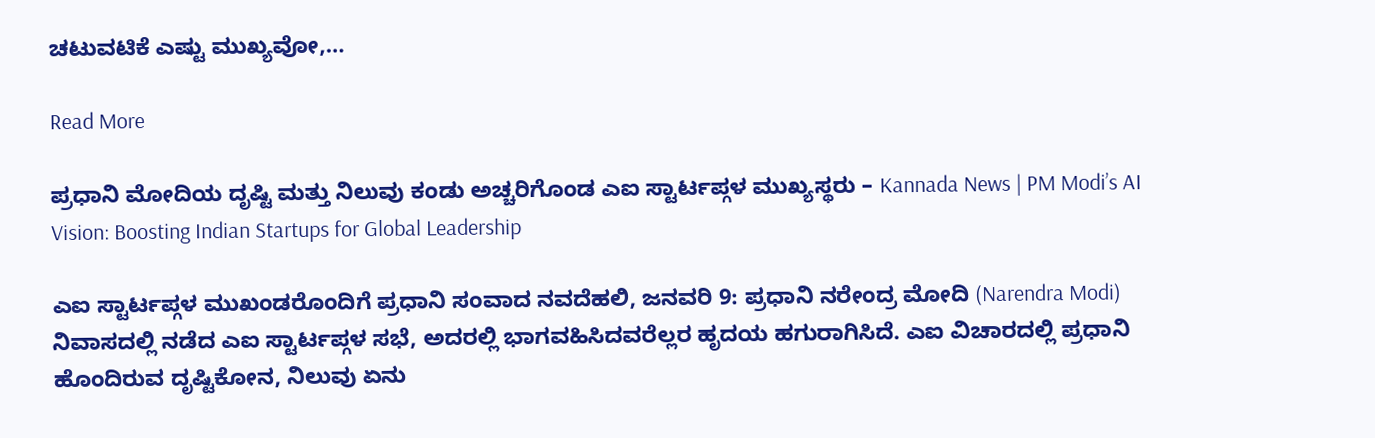ಚಟುವಟಿಕೆ ಎಷ್ಟು ಮುಖ್ಯವೋ,…

Read More

ಪ್ರಧಾನಿ ಮೋದಿಯ ದೃಷ್ಟಿ ಮತ್ತು ನಿಲುವು ಕಂಡು ಅಚ್ಚರಿಗೊಂಡ ಎಐ ಸ್ಟಾರ್ಟಪ್ಗಳ ಮುಖ್ಯಸ್ಥರು – Kannada News | PM Modi’s AI Vision: Boosting Indian Startups for Global Leadership

ಎಐ ಸ್ಟಾರ್ಟಪ್ಗಳ ಮುಖಂಡರೊಂದಿಗೆ ಪ್ರಧಾನಿ ಸಂವಾದ ನವದೆಹಲಿ, ಜನವರಿ 9: ಪ್ರಧಾನಿ ನರೇಂದ್ರ ಮೋದಿ (Narendra Modi) ನಿವಾಸದಲ್ಲಿ ನಡೆದ ಎಐ ಸ್ಟಾರ್ಟಪ್ಗಳ ಸಭೆ, ಅದರಲ್ಲಿ ಭಾಗವಹಿಸಿದವರೆಲ್ಲರ ಹೃದಯ ಹಗುರಾಗಿಸಿದೆ. ಎಐ ವಿಚಾರದಲ್ಲಿ ಪ್ರಧಾನಿ ಹೊಂದಿರುವ ದೃಷ್ಟಿಕೋನ, ನಿಲುವು ಏನು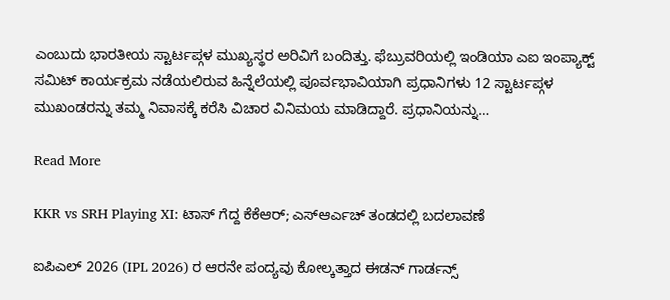ಎಂಬುದು ಭಾರತೀಯ ಸ್ಟಾರ್ಟಪ್ಗಳ ಮುಖ್ಯಸ್ಥರ ಅರಿವಿಗೆ ಬಂದಿತ್ತು. ಫೆಬ್ರುವರಿಯಲ್ಲಿ ಇಂಡಿಯಾ ಎಐ ಇಂಪ್ಯಾಕ್ಟ್ ಸಮಿಟ್ ಕಾರ್ಯಕ್ರಮ ನಡೆಯಲಿರುವ ಹಿನ್ನೆಲೆಯಲ್ಲಿ ಪೂರ್ವಭಾವಿಯಾಗಿ ಪ್ರಧಾನಿಗಳು 12 ಸ್ಟಾರ್ಟಪ್ಗಳ ಮುಖಂಡರನ್ನು ತಮ್ಮ ನಿವಾಸಕ್ಕೆ ಕರೆಸಿ ವಿಚಾರ ವಿನಿಮಯ ಮಾಡಿದ್ದಾರೆ. ಪ್ರಧಾನಿಯನ್ನು…

Read More

KKR vs SRH Playing XI: ಟಾಸ್ ಗೆದ್ದ ಕೆಕೆಆರ್; ಎಸ್ಆರ್ಎಚ್ ತಂಡದಲ್ಲಿ ಬದಲಾವಣೆ

ಐಪಿಎಲ್ 2026 (IPL 2026) ರ ಆರನೇ ಪಂದ್ಯವು ಕೋಲ್ಕತ್ತಾದ ಈಡನ್ ಗಾರ್ಡನ್ಸ್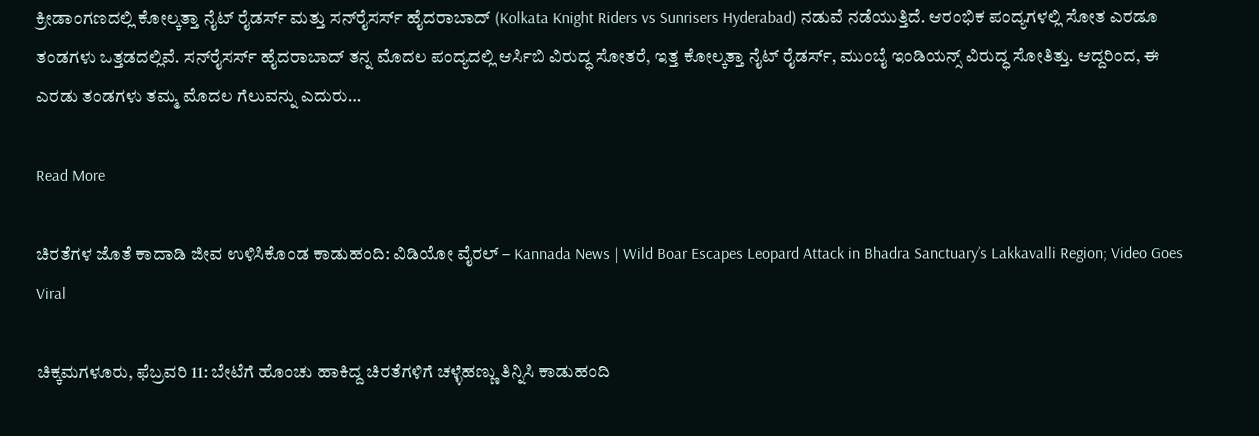ಕ್ರೀಡಾಂಗಣದಲ್ಲಿ ಕೋಲ್ಕತ್ತಾ ನೈಟ್ ರೈಡರ್ಸ್ ಮತ್ತು ಸನ್‌ರೈಸರ್ಸ್ ಹೈದರಾಬಾದ್ (Kolkata Knight Riders vs Sunrisers Hyderabad) ನಡುವೆ ನಡೆಯುತ್ತಿದೆ. ಆರಂಭಿಕ ಪಂದ್ಯಗಳಲ್ಲಿ ಸೋತ ಎರಡೂ ತಂಡಗಳು ಒತ್ತಡದಲ್ಲಿವೆ. ಸನ್‌ರೈಸರ್ಸ್ ಹೈದರಾಬಾದ್ ತನ್ನ ಮೊದಲ ಪಂದ್ಯದಲ್ಲಿ ಆರ್ಸಿಬಿ ವಿರುದ್ಧ ಸೋತರೆ, ಇತ್ತ ಕೋಲ್ಕತ್ತಾ ನೈಟ್ ರೈಡರ್ಸ್, ಮುಂಬೈ ಇಂಡಿಯನ್ಸ್ ವಿರುದ್ಧ ಸೋತಿತ್ತು. ಆದ್ದರಿಂದ, ಈ ಎರಡು ತಂಡಗಳು ತಮ್ಮ ಮೊದಲ ಗೆಲುವನ್ನು ಎದುರು…

Read More

ಚಿರತೆಗಳ ಜೊತೆ ಕಾದಾಡಿ ಜೀವ ಉಳಿಸಿಕೊಂಡ ಕಾಡುಹಂದಿ: ವಿಡಿಯೋ ವೈರಲ್ – Kannada News | Wild Boar Escapes Leopard Attack in Bhadra Sanctuary’s Lakkavalli Region; Video Goes Viral

ಚಿಕ್ಕಮಗಳೂರು, ಫೆಬ್ರವರಿ 11: ಬೇಟೆಗೆ ಹೊಂಚು ಹಾಕಿದ್ದ ಚಿರತೆಗಳಿಗೆ ಚಳ್ಳೆಹಣ್ಣು ತಿನ್ನಿಸಿ ಕಾಡುಹಂದಿ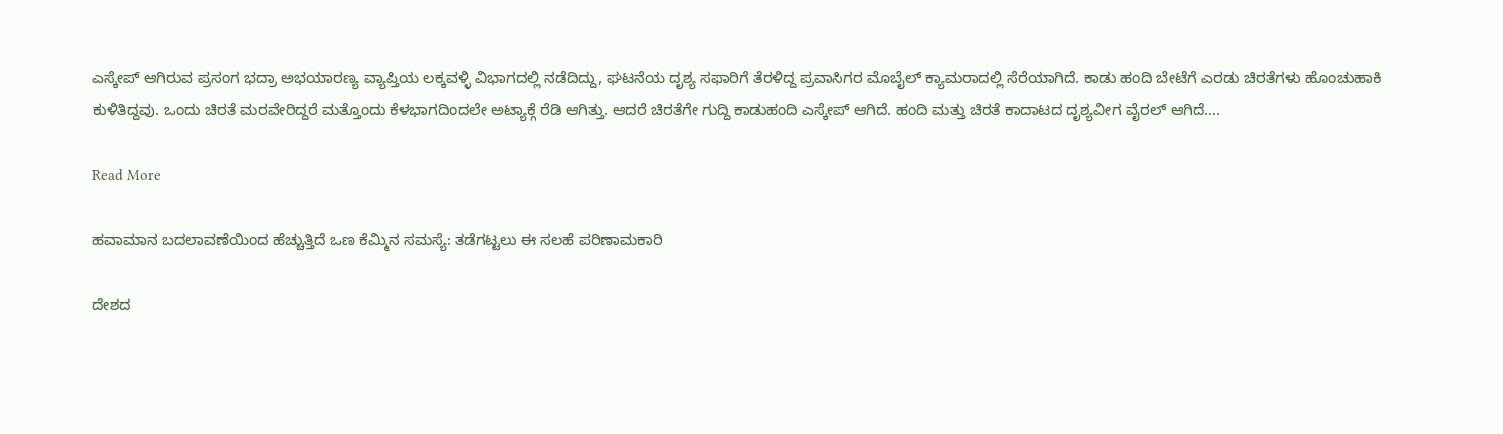ಎಸ್ಕೇಪ್ ಆಗಿರುವ ಪ್ರಸಂಗ ಭದ್ರಾ ಅಭಯಾರಣ್ಯ ವ್ಯಾಪ್ತಿಯ ಲಕ್ಕವಳ್ಳಿ ವಿಭಾಗದಲ್ಲಿ ನಡೆದಿದ್ದು, ಘಟನೆಯ ದೃಶ್ಯ ಸಫಾರಿಗೆ ತೆರಳಿದ್ದ ಪ್ರವಾಸಿಗರ ಮೊಬೈಲ್ ಕ್ಯಾಮರಾದಲ್ಲಿ ಸೆರೆಯಾಗಿದೆ. ಕಾಡು ಹಂದಿ ಬೇಟೆಗೆ ಎರಡು ಚಿರತೆಗಳು ಹೊಂಚುಹಾಕಿ ಕುಳಿತಿದ್ದವು. ಒಂದು ಚಿರತೆ ಮರವೇರಿದ್ದರೆ ಮತ್ತೊಂದು ಕೆಳಭಾಗದಿಂದಲೇ ಅಟ್ಯಾಕ್ಗೆ ರೆಡಿ ಆಗಿತ್ತು. ಆದರೆ ಚಿರತೆಗೇ ಗುದ್ದಿ ಕಾಡುಹಂದಿ ಎಸ್ಕೇಪ್ ಆಗಿದೆ. ಹಂದಿ ಮತ್ತು ಚಿರತೆ ಕಾದಾಟದ ದೃಶ್ಯವೀಗ ವೈರಲ್ ಆಗಿದೆ….

Read More

ಹವಾಮಾನ ಬದಲಾವಣೆಯಿಂದ ಹೆಚ್ಚುತ್ತಿದೆ ಒಣ ಕೆಮ್ಮಿನ ಸಮಸ್ಯೆ: ತಡೆಗಟ್ಟಲು ಈ ಸಲಹೆ ಪರಿಣಾಮಕಾರಿ

ದೇಶದ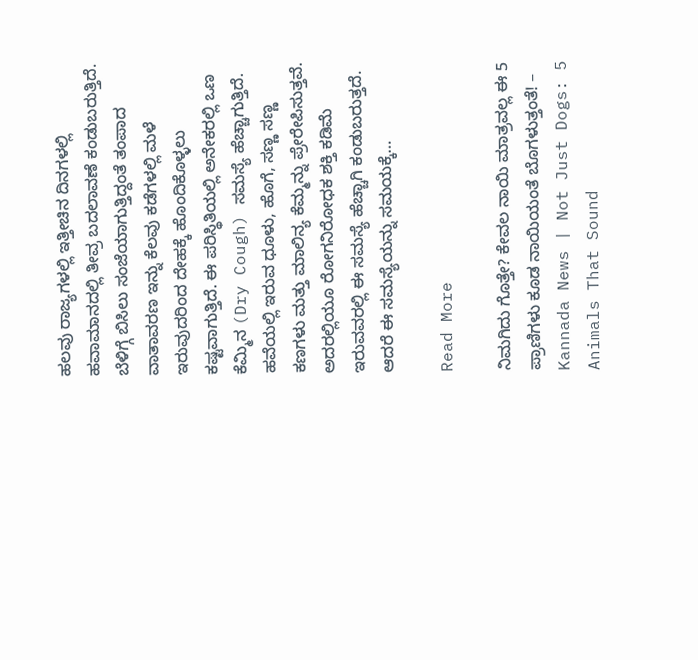ಹಲವು ರಾಜ್ಯಗಳಲ್ಲಿ ಇತ್ತೀಚಿನ ದಿನಗಳಲ್ಲಿ ಹವಾಮಾನದಲ್ಲಿ ತೀವ್ರ ಬದಲಾವಣೆ ಕಂಡುಬರುತ್ತಿದೆ. ಬೆಳಿಗ್ಗೆ ಬಿಸಿಲು ಸಂಜೆಯಾಗುತ್ತಿದ್ದಂತೆ ತಂಪಾದ ವಾತಾವರಣ ಇನ್ನು ಕೆಲವು ಕಡೆಗಳಲ್ಲಿ ಮಳೆ ಇರುವುದರಿಂದ ದೇಹಕ್ಕೆ ಹೊಂದಿಕೊಳ್ಳಲು ಕಷ್ಟವಾಗುತ್ತಿದೆ. ಈ ಪರಿಸ್ಥಿತಿಯಲ್ಲಿ ಅನೇಕರಲ್ಲಿ ಒಣ ಕೆಮ್ಮಿನ (Dry Cough) ಸಮಸ್ಯೆ ಹೆಚ್ಚಾಗುತ್ತಿದೆ. ಹವೆಯಲ್ಲಿ ಇರುವ ಧೂಳು, ಹೊಗೆ, ಸಣ್ಣ ಸಣ್ಣ ಕಣಗಳು ಮತ್ತು ಮಾಲಿನ್ಯ ಕೆಮ್ಮನ್ನು ಪ್ರೇರೇಪಿಸುತ್ತವೆ. ಅದರಲ್ಲಿಯೂ ರೋಗನಿರೋಧಕ ಶಕ್ತಿ ಕಡಿಮೆ ಇರುವವರಲ್ಲಿ ಈ ಸಮಸ್ಯೆ ಹೆಚ್ಚಾಗಿ ಕಂಡುಬರುತ್ತದೆ. ಆದರೆ ಈ ಸಮಸ್ಯೆಯನ್ನು ಸಮಯಕ್ಕೆ…

Read More

ನಿಮಗಿದು ಗೊತ್ತೇ? ಕೇವಲ ನಾಯಿ ಮಾತ್ರವಲ್ಲ ಈ 5 ಪ್ರಾಣಿಗಳು ಕೂಡ ನಾಯಿಯಂತೆ ಬೊಗಳುತ್ತಂತೆ! – Kannada News | Not Just Dogs: 5 Animals That Sound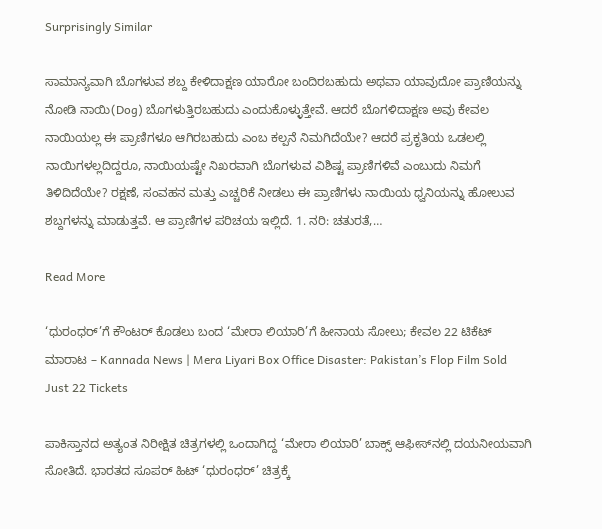Surprisingly Similar

ಸಾಮಾನ್ಯವಾಗಿ ಬೊಗಳುವ ಶಬ್ದ ಕೇಳಿದಾಕ್ಷಣ ಯಾರೋ ಬಂದಿರಬಹುದು ಅಥವಾ ಯಾವುದೋ ಪ್ರಾಣಿಯನ್ನು ನೋಡಿ ನಾಯಿ(Dog) ಬೊಗಳುತ್ತಿರಬಹುದು ಎಂದುಕೊಳ್ಳುತ್ತೇವೆ. ಆದರೆ ಬೊಗಳಿದಾಕ್ಷಣ ಅವು ಕೇವಲ ನಾಯಿಯಲ್ಲ ಈ ಪ್ರಾಣಿಗಳೂ ಆಗಿರಬಹುದು ಎಂಬ ಕಲ್ಪನೆ ನಿಮಗಿದೆಯೇ? ಆದರೆ ಪ್ರಕೃತಿಯ ಒಡಲಲ್ಲಿ ನಾಯಿಗಳಲ್ಲದಿದ್ದರೂ, ನಾಯಿಯಷ್ಟೇ ನಿಖರವಾಗಿ ಬೊಗಳುವ ವಿಶಿಷ್ಟ ಪ್ರಾಣಿಗಳಿವೆ ಎಂಬುದು ನಿಮಗೆ ತಿಳಿದಿದೆಯೇ? ರಕ್ಷಣೆ, ಸಂವಹನ ಮತ್ತು ಎಚ್ಚರಿಕೆ ನೀಡಲು ಈ ಪ್ರಾಣಿಗಳು ನಾಯಿಯ ಧ್ವನಿಯನ್ನು ಹೋಲುವ ಶಬ್ದಗಳನ್ನು ಮಾಡುತ್ತವೆ. ಆ ಪ್ರಾಣಿಗಳ ಪರಿಚಯ ಇಲ್ಲಿದೆ. 1. ನರಿ: ಚತುರತೆ,…

Read More

‘ಧುರಂಧರ್’ಗೆ ಕೌಂಟರ್ ಕೊಡಲು ಬಂದ ‘ಮೇರಾ ಲಿಯಾರಿ’ಗೆ ಹೀನಾಯ ಸೋಲು; ಕೇವಲ 22 ಟಿಕೆಟ್ ಮಾರಾಟ – Kannada News | Mera Liyari Box Office Disaster: Pakistan’s Flop Film Sold Just 22 Tickets

ಪಾಕಿಸ್ತಾನದ ಅತ್ಯಂತ ನಿರೀಕ್ಷಿತ ಚಿತ್ರಗಳಲ್ಲಿ ಒಂದಾಗಿದ್ದ ‘ಮೇರಾ ಲಿಯಾರಿ’ ಬಾಕ್ಸ್ ಆಫೀಸ್‌ನಲ್ಲಿ ದಯನೀಯವಾಗಿ ಸೋತಿದೆ. ಭಾರತದ ಸೂಪರ್ ಹಿಟ್ ‘ಧುರಂಧರ್’ ಚಿತ್ರಕ್ಕೆ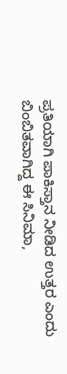ಪ್ರತಿಯಾಗಿ ಪಾಕಿಸ್ತಾನ ನೀಡಿದ ಉತ್ತರ ಎಂದು ಬಿಂಬಿತವಾಗಿದ್ದ ಈ ಸಿನಿಮಾ,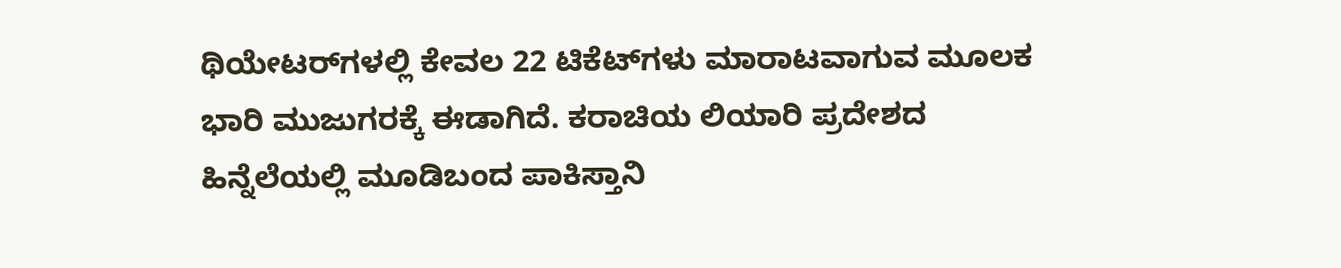ಥಿಯೇಟರ್‌ಗಳಲ್ಲಿ ಕೇವಲ 22 ಟಿಕೆಟ್‌ಗಳು ಮಾರಾಟವಾಗುವ ಮೂಲಕ ಭಾರಿ ಮುಜುಗರಕ್ಕೆ ಈಡಾಗಿದೆ. ಕರಾಚಿಯ ಲಿಯಾರಿ ಪ್ರದೇಶದ ಹಿನ್ನೆಲೆಯಲ್ಲಿ ಮೂಡಿಬಂದ ಪಾಕಿಸ್ತಾನಿ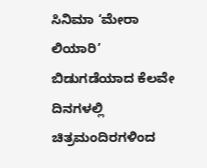ಸಿನಿಮಾ ‘ಮೇರಾ ಲಿಯಾರಿ’ ಬಿಡುಗಡೆಯಾದ ಕೆಲವೇ ದಿನಗಳಲ್ಲಿ ಚಿತ್ರಮಂದಿರಗಳಿಂದ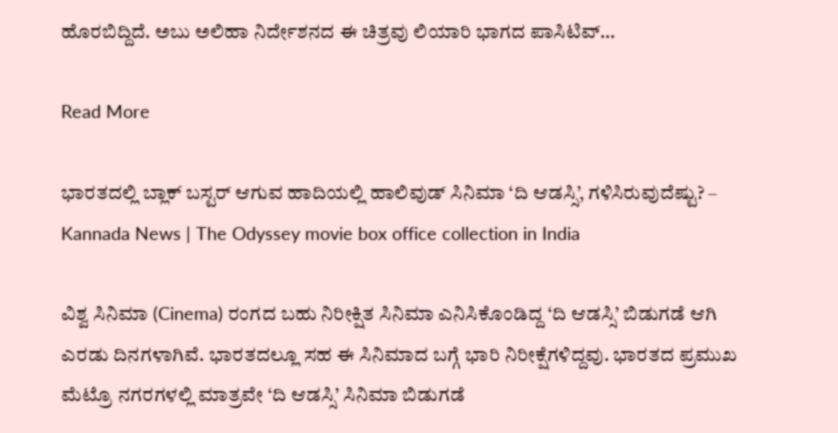ಹೊರಬಿದ್ದಿದೆ. ಅಬು ಅಲಿಹಾ ನಿರ್ದೇಶನದ ಈ ಚಿತ್ರವು ಲಿಯಾರಿ ಭಾಗದ ಪಾಸಿಟಿವ್…

Read More

ಭಾರತದಲ್ಲಿ ಬ್ಲಾಕ್ ಬಸ್ಟರ್ ಆಗುವ ಹಾದಿಯಲ್ಲಿ ಹಾಲಿವುಡ್ ಸಿನಿಮಾ ‘ದಿ ಆಡಸ್ಸಿ’, ಗಳಿಸಿರುವುದೆಷ್ಟು? – Kannada News | The Odyssey movie box office collection in India

ವಿಶ್ವ ಸಿನಿಮಾ (Cinema) ರಂಗದ ಬಹು ನಿರೀಕ್ಷಿತ ಸಿನಿಮಾ ಎನಿಸಿಕೊಂಡಿದ್ದ ‘ದಿ ಆಡಸ್ಸಿ’ ಬಿಡುಗಡೆ ಆಗಿ ಎರಡು ದಿನಗಳಾಗಿವೆ. ಭಾರತದಲ್ಲೂ ಸಹ ಈ ಸಿನಿಮಾದ ಬಗ್ಗೆ ಭಾರಿ ನಿರೀಕ್ಷೆಗಳಿದ್ದವು. ಭಾರತದ ಪ್ರಮುಖ ಮೆಟ್ರೊ ನಗರಗಳಲ್ಲಿ ಮಾತ್ರವೇ ‘ದಿ ಆಡಸ್ಸಿ’ ಸಿನಿಮಾ ಬಿಡುಗಡೆ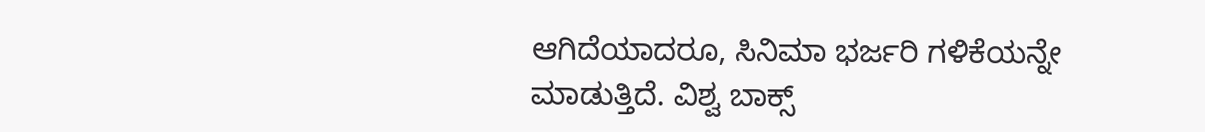ಆಗಿದೆಯಾದರೂ, ಸಿನಿಮಾ ಭರ್ಜರಿ ಗಳಿಕೆಯನ್ನೇ ಮಾಡುತ್ತಿದೆ. ವಿಶ್ವ ಬಾಕ್ಸ್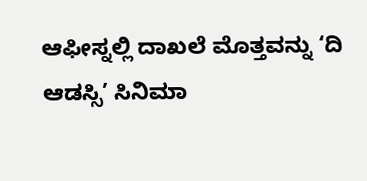ಆಫೀಸ್ನಲ್ಲಿ ದಾಖಲೆ ಮೊತ್ತವನ್ನು ‘ದಿ ಆಡಸ್ಸಿ’ ಸಿನಿಮಾ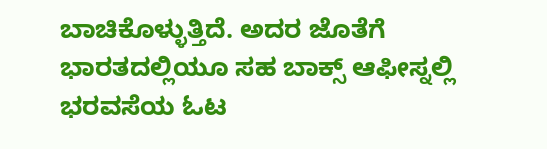ಬಾಚಿಕೊಳ್ಳುತ್ತಿದೆ. ಅದರ ಜೊತೆಗೆ ಭಾರತದಲ್ಲಿಯೂ ಸಹ ಬಾಕ್ಸ್ ಆಫೀಸ್ನಲ್ಲಿ ಭರವಸೆಯ ಓಟ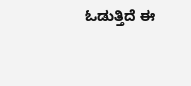ಓಡುತ್ತಿದೆ ಈ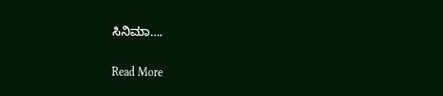ಸಿನಿಮಾ….

Read More